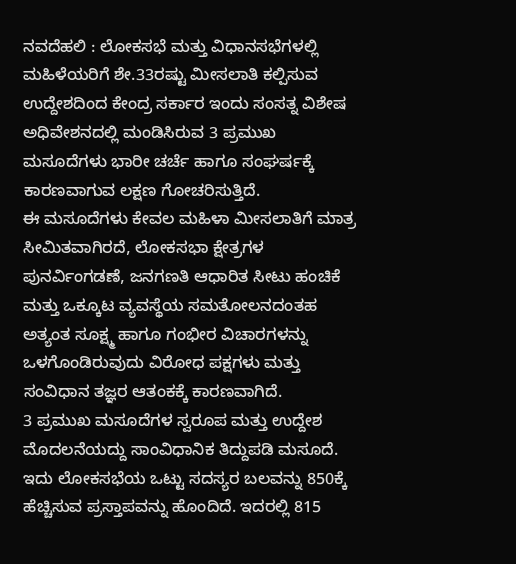ನವದೆಹಲಿ : ಲೋಕಸಭೆ ಮತ್ತು ವಿಧಾನಸಭೆಗಳಲ್ಲಿ ಮಹಿಳೆಯರಿಗೆ ಶೇ.33ರಷ್ಟು ಮೀಸಲಾತಿ ಕಲ್ಪಿಸುವ ಉದ್ದೇಶದಿಂದ ಕೇಂದ್ರ ಸರ್ಕಾರ ಇಂದು ಸಂಸತ್ನ ವಿಶೇಷ ಅಧಿವೇಶನದಲ್ಲಿ ಮಂಡಿಸಿರುವ 3 ಪ್ರಮುಖ ಮಸೂದೆಗಳು ಭಾರೀ ಚರ್ಚೆ ಹಾಗೂ ಸಂಘರ್ಷಕ್ಕೆ ಕಾರಣವಾಗುವ ಲಕ್ಷಣ ಗೋಚರಿಸುತ್ತಿದೆ.
ಈ ಮಸೂದೆಗಳು ಕೇವಲ ಮಹಿಳಾ ಮೀಸಲಾತಿಗೆ ಮಾತ್ರ ಸೀಮಿತವಾಗಿರದೆ, ಲೋಕಸಭಾ ಕ್ಷೇತ್ರಗಳ ಪುನರ್ವಿಂಗಡಣೆ, ಜನಗಣತಿ ಆಧಾರಿತ ಸೀಟು ಹಂಚಿಕೆ ಮತ್ತು ಒಕ್ಕೂಟ ವ್ಯವಸ್ಥೆಯ ಸಮತೋಲನದಂತಹ ಅತ್ಯಂತ ಸೂಕ್ಷ್ಮ ಹಾಗೂ ಗಂಭೀರ ವಿಚಾರಗಳನ್ನು ಒಳಗೊಂಡಿರುವುದು ವಿರೋಧ ಪಕ್ಷಗಳು ಮತ್ತು ಸಂವಿಧಾನ ತಜ್ಞರ ಆತಂಕಕ್ಕೆ ಕಾರಣವಾಗಿದೆ.
3 ಪ್ರಮುಖ ಮಸೂದೆಗಳ ಸ್ವರೂಪ ಮತ್ತು ಉದ್ದೇಶ
ಮೊದಲನೆಯದ್ದು ಸಾಂವಿಧಾನಿಕ ತಿದ್ದುಪಡಿ ಮಸೂದೆ. ಇದು ಲೋಕಸಭೆಯ ಒಟ್ಟು ಸದಸ್ಯರ ಬಲವನ್ನು 850ಕ್ಕೆ ಹೆಚ್ಚಿಸುವ ಪ್ರಸ್ತಾಪವನ್ನು ಹೊಂದಿದೆ. ಇದರಲ್ಲಿ 815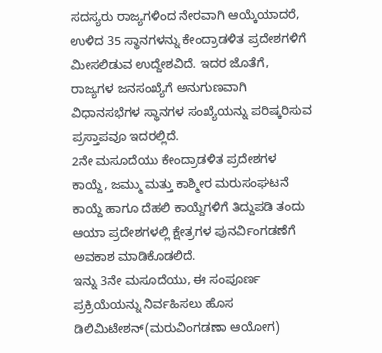ಸದಸ್ಯರು ರಾಜ್ಯಗಳಿಂದ ನೇರವಾಗಿ ಆಯ್ಕೆಯಾದರೆ, ಉಳಿದ 35 ಸ್ಥಾನಗಳನ್ನು ಕೇಂದ್ರಾಡಳಿತ ಪ್ರದೇಶಗಳಿಗೆ ಮೀಸಲಿಡುವ ಉದ್ದೇಶವಿದೆ. ಇದರ ಜೊತೆಗೆ, ರಾಜ್ಯಗಳ ಜನಸಂಖ್ಯೆಗೆ ಅನುಗುಣವಾಗಿ ವಿಧಾನಸಭೆಗಳ ಸ್ಥಾನಗಳ ಸಂಖ್ಯೆಯನ್ನು ಪರಿಷ್ಕರಿಸುವ ಪ್ರಸ್ತಾಪವೂ ಇದರಲ್ಲಿದೆ.
2ನೇ ಮಸೂದೆಯು ಕೇಂದ್ರಾಡಳಿತ ಪ್ರದೇಶಗಳ ಕಾಯ್ದೆ, ಜಮ್ಮು ಮತ್ತು ಕಾಶ್ಮೀರ ಮರುಸಂಘಟನೆ ಕಾಯ್ದೆ ಹಾಗೂ ದೆಹಲಿ ಕಾಯ್ದೆಗಳಿಗೆ ತಿದ್ದುಪಡಿ ತಂದು ಆಯಾ ಪ್ರದೇಶಗಳಲ್ಲಿ ಕ್ಷೇತ್ರಗಳ ಪುನರ್ವಿಂಗಡಣೆಗೆ ಅವಕಾಶ ಮಾಡಿಕೊಡಲಿದೆ.
ಇನ್ನು 3ನೇ ಮಸೂದೆಯು, ಈ ಸಂಪೂರ್ಣ ಪ್ರಕ್ರಿಯೆಯನ್ನು ನಿರ್ವಹಿಸಲು ಹೊಸ ಡಿಲಿಮಿಟೇಶನ್(ಮರುವಿಂಗಡಣಾ ಆಯೋಗ)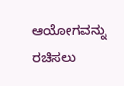ಆಯೋಗವನ್ನು ರಚಿಸಲು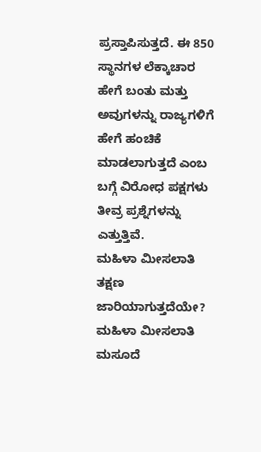ಪ್ರಸ್ತಾಪಿಸುತ್ತದೆ. ಈ 850 ಸ್ಥಾನಗಳ ಲೆಕ್ಕಾಚಾರ ಹೇಗೆ ಬಂತು ಮತ್ತು ಅವುಗಳನ್ನು ರಾಜ್ಯಗಳಿಗೆ ಹೇಗೆ ಹಂಚಿಕೆ ಮಾಡಲಾಗುತ್ತದೆ ಎಂಬ ಬಗ್ಗೆ ವಿರೋಧ ಪಕ್ಷಗಳು ತೀವ್ರ ಪ್ರಶ್ನೆಗಳನ್ನು ಎತ್ತುತ್ತಿವೆ.
ಮಹಿಳಾ ಮೀಸಲಾತಿ ತಕ್ಷಣ ಜಾರಿಯಾಗುತ್ತದೆಯೇ?
ಮಹಿಳಾ ಮೀಸಲಾತಿ ಮಸೂದೆ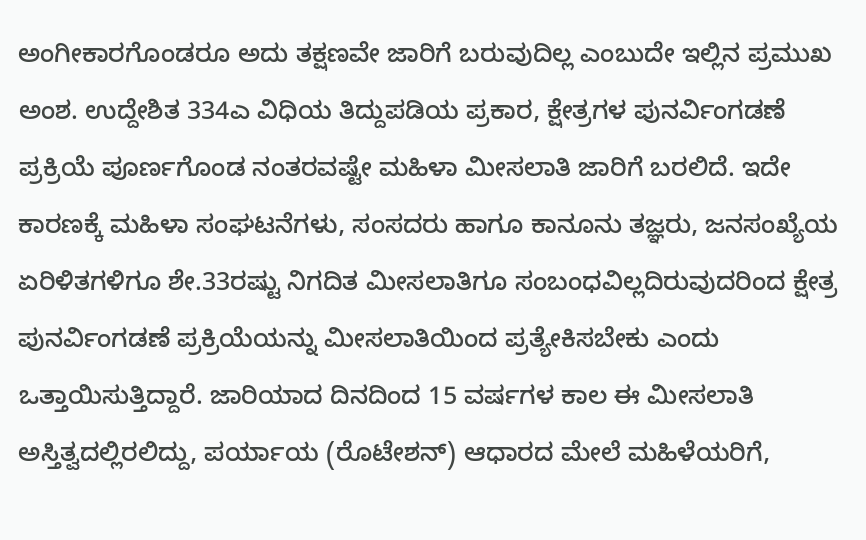ಅಂಗೀಕಾರಗೊಂಡರೂ ಅದು ತಕ್ಷಣವೇ ಜಾರಿಗೆ ಬರುವುದಿಲ್ಲ ಎಂಬುದೇ ಇಲ್ಲಿನ ಪ್ರಮುಖ ಅಂಶ. ಉದ್ದೇಶಿತ 334ಎ ವಿಧಿಯ ತಿದ್ದುಪಡಿಯ ಪ್ರಕಾರ, ಕ್ಷೇತ್ರಗಳ ಪುನರ್ವಿಂಗಡಣೆ ಪ್ರಕ್ರಿಯೆ ಪೂರ್ಣಗೊಂಡ ನಂತರವಷ್ಟೇ ಮಹಿಳಾ ಮೀಸಲಾತಿ ಜಾರಿಗೆ ಬರಲಿದೆ. ಇದೇ ಕಾರಣಕ್ಕೆ ಮಹಿಳಾ ಸಂಘಟನೆಗಳು, ಸಂಸದರು ಹಾಗೂ ಕಾನೂನು ತಜ್ಞರು, ಜನಸಂಖ್ಯೆಯ ಏರಿಳಿತಗಳಿಗೂ ಶೇ.33ರಷ್ಟು ನಿಗದಿತ ಮೀಸಲಾತಿಗೂ ಸಂಬಂಧವಿಲ್ಲದಿರುವುದರಿಂದ ಕ್ಷೇತ್ರ ಪುನರ್ವಿಂಗಡಣೆ ಪ್ರಕ್ರಿಯೆಯನ್ನು ಮೀಸಲಾತಿಯಿಂದ ಪ್ರತ್ಯೇಕಿಸಬೇಕು ಎಂದು ಒತ್ತಾಯಿಸುತ್ತಿದ್ದಾರೆ. ಜಾರಿಯಾದ ದಿನದಿಂದ 15 ವರ್ಷಗಳ ಕಾಲ ಈ ಮೀಸಲಾತಿ ಅಸ್ತಿತ್ವದಲ್ಲಿರಲಿದ್ದು, ಪರ್ಯಾಯ (ರೊಟೇಶನ್) ಆಧಾರದ ಮೇಲೆ ಮಹಿಳೆಯರಿಗೆ,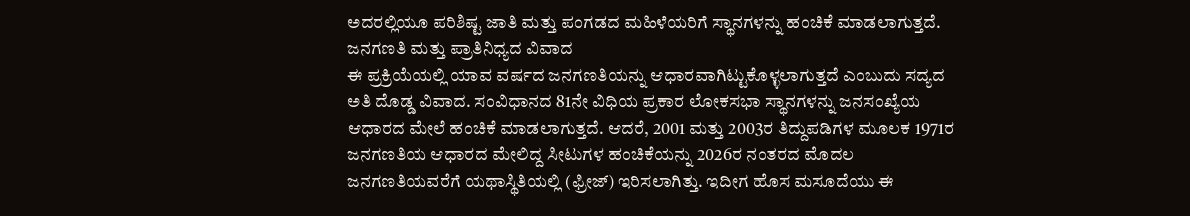ಅದರಲ್ಲಿಯೂ ಪರಿಶಿಷ್ಟ ಜಾತಿ ಮತ್ತು ಪಂಗಡದ ಮಹಿಳೆಯರಿಗೆ ಸ್ಥಾನಗಳನ್ನು ಹಂಚಿಕೆ ಮಾಡಲಾಗುತ್ತದೆ.
ಜನಗಣತಿ ಮತ್ತು ಪ್ರಾತಿನಿಧ್ಯದ ವಿವಾದ
ಈ ಪ್ರಕ್ರಿಯೆಯಲ್ಲಿ ಯಾವ ವರ್ಷದ ಜನಗಣತಿಯನ್ನು ಆಧಾರವಾಗಿಟ್ಟುಕೊಳ್ಳಲಾಗುತ್ತದೆ ಎಂಬುದು ಸದ್ಯದ ಅತಿ ದೊಡ್ಡ ವಿವಾದ. ಸಂವಿಧಾನದ 81ನೇ ವಿಧಿಯ ಪ್ರಕಾರ ಲೋಕಸಭಾ ಸ್ಥಾನಗಳನ್ನು ಜನಸಂಖ್ಯೆಯ ಆಧಾರದ ಮೇಲೆ ಹಂಚಿಕೆ ಮಾಡಲಾಗುತ್ತದೆ. ಆದರೆ, 2001 ಮತ್ತು 2003ರ ತಿದ್ದುಪಡಿಗಳ ಮೂಲಕ 1971ರ ಜನಗಣತಿಯ ಆಧಾರದ ಮೇಲಿದ್ದ ಸೀಟುಗಳ ಹಂಚಿಕೆಯನ್ನು 2026ರ ನಂತರದ ಮೊದಲ ಜನಗಣತಿಯವರೆಗೆ ಯಥಾಸ್ಥಿತಿಯಲ್ಲಿ (ಫ್ರೀಜ್) ಇರಿಸಲಾಗಿತ್ತು. ಇದೀಗ ಹೊಸ ಮಸೂದೆಯು ಈ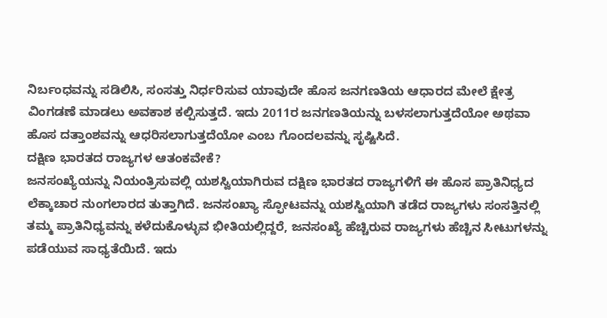ನಿರ್ಬಂಧವನ್ನು ಸಡಿಲಿಸಿ, ಸಂಸತ್ತು ನಿರ್ಧರಿಸುವ ಯಾವುದೇ ಹೊಸ ಜನಗಣತಿಯ ಆಧಾರದ ಮೇಲೆ ಕ್ಷೇತ್ರ ವಿಂಗಡಣೆ ಮಾಡಲು ಅವಕಾಶ ಕಲ್ಪಿಸುತ್ತದೆ. ಇದು 2011ರ ಜನಗಣತಿಯನ್ನು ಬಳಸಲಾಗುತ್ತದೆಯೋ ಅಥವಾ ಹೊಸ ದತ್ತಾಂಶವನ್ನು ಆಧರಿಸಲಾಗುತ್ತದೆಯೋ ಎಂಬ ಗೊಂದಲವನ್ನು ಸೃಷ್ಟಿಸಿದೆ.
ದಕ್ಷಿಣ ಭಾರತದ ರಾಜ್ಯಗಳ ಆತಂಕವೇಕೆ?
ಜನಸಂಖ್ಯೆಯನ್ನು ನಿಯಂತ್ರಿಸುವಲ್ಲಿ ಯಶಸ್ವಿಯಾಗಿರುವ ದಕ್ಷಿಣ ಭಾರತದ ರಾಜ್ಯಗಳಿಗೆ ಈ ಹೊಸ ಪ್ರಾತಿನಿಧ್ಯದ ಲೆಕ್ಕಾಚಾರ ನುಂಗಲಾರದ ತುತ್ತಾಗಿದೆ. ಜನಸಂಖ್ಯಾ ಸ್ಫೋಟವನ್ನು ಯಶಸ್ವಿಯಾಗಿ ತಡೆದ ರಾಜ್ಯಗಳು ಸಂಸತ್ತಿನಲ್ಲಿ ತಮ್ಮ ಪ್ರಾತಿನಿಧ್ಯವನ್ನು ಕಳೆದುಕೊಳ್ಳುವ ಭೀತಿಯಲ್ಲಿದ್ದರೆ, ಜನಸಂಖ್ಯೆ ಹೆಚ್ಚಿರುವ ರಾಜ್ಯಗಳು ಹೆಚ್ಚಿನ ಸೀಟುಗಳನ್ನು ಪಡೆಯುವ ಸಾಧ್ಯತೆಯಿದೆ. ಇದು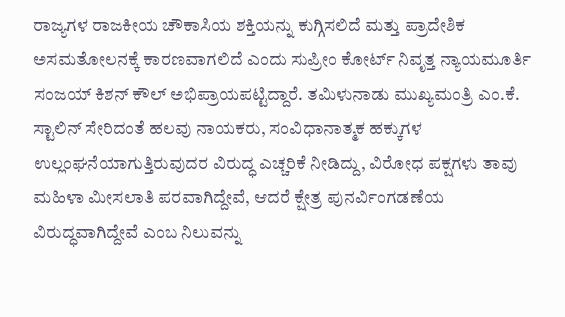ರಾಜ್ಯಗಳ ರಾಜಕೀಯ ಚೌಕಾಸಿಯ ಶಕ್ತಿಯನ್ನು ಕುಗ್ಗಿಸಲಿದೆ ಮತ್ತು ಪ್ರಾದೇಶಿಕ ಅಸಮತೋಲನಕ್ಕೆ ಕಾರಣವಾಗಲಿದೆ ಎಂದು ಸುಪ್ರೀಂ ಕೋರ್ಟ್ ನಿವೃತ್ತ ನ್ಯಾಯಮೂರ್ತಿ ಸಂಜಯ್ ಕಿಶನ್ ಕೌಲ್ ಅಭಿಪ್ರಾಯಪಟ್ಟಿದ್ದಾರೆ. ತಮಿಳುನಾಡು ಮುಖ್ಯಮಂತ್ರಿ ಎಂ.ಕೆ. ಸ್ಟಾಲಿನ್ ಸೇರಿದಂತೆ ಹಲವು ನಾಯಕರು, ಸಂವಿಧಾನಾತ್ಮಕ ಹಕ್ಕುಗಳ ಉಲ್ಲಂಘನೆಯಾಗುತ್ತಿರುವುದರ ವಿರುದ್ಧ ಎಚ್ಚರಿಕೆ ನೀಡಿದ್ದು, ವಿರೋಧ ಪಕ್ಷಗಳು ತಾವು ಮಹಿಳಾ ಮೀಸಲಾತಿ ಪರವಾಗಿದ್ದೇವೆ, ಆದರೆ ಕ್ಷೇತ್ರ ಪುನರ್ವಿಂಗಡಣೆಯ ವಿರುದ್ಧವಾಗಿದ್ದೇವೆ ಎಂಬ ನಿಲುವನ್ನು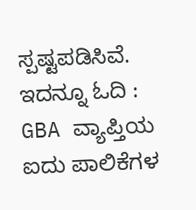ಸ್ಪಷ್ಟಪಡಿಸಿವೆ.
ಇದನ್ನೂ ಓದಿ : GBA ವ್ಯಾಪ್ತಿಯ ಐದು ಪಾಲಿಕೆಗಳ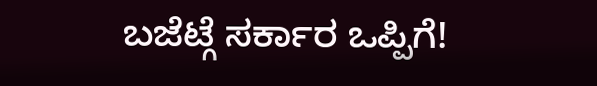ಬಜೆಟ್ಗೆ ಸರ್ಕಾರ ಒಪ್ಪಿಗೆ!